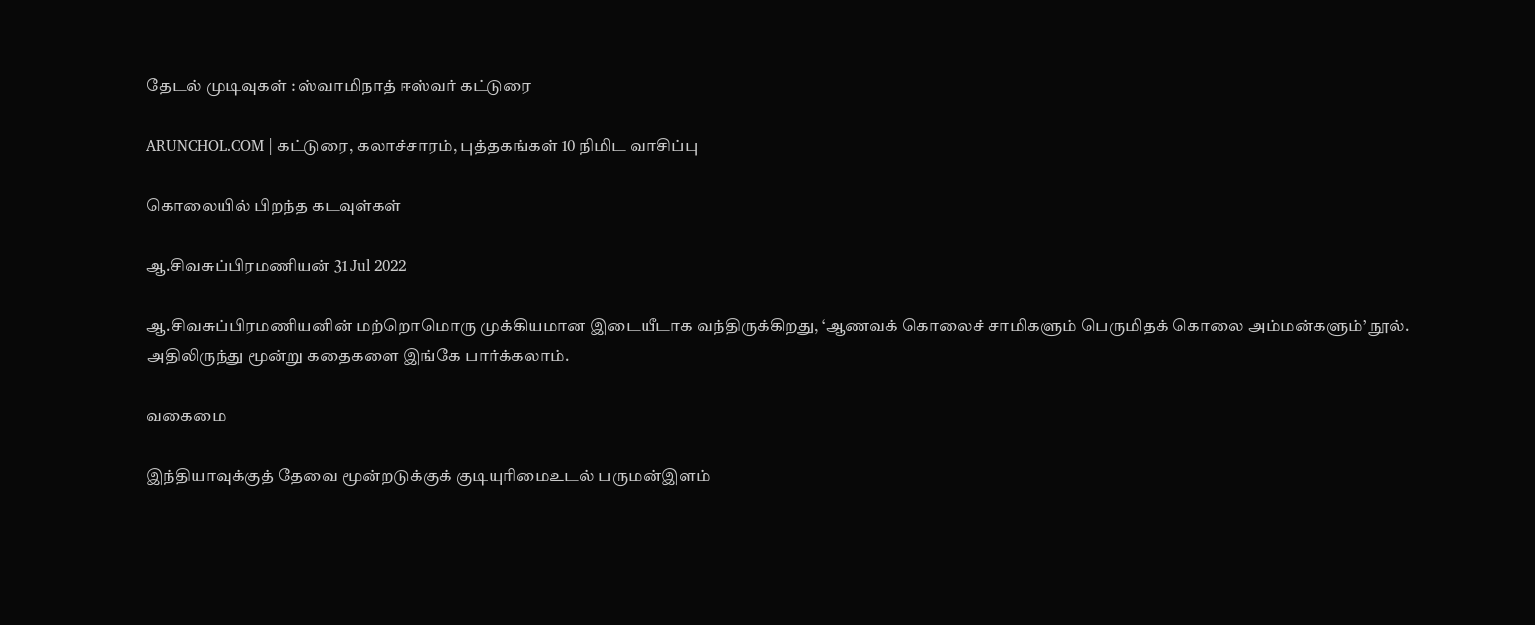தேடல் முடிவுகள் : ஸ்வாமிநாத் ஈஸ்வர் கட்டுரை

ARUNCHOL.COM | கட்டுரை, கலாச்சாரம், புத்தகங்கள் 10 நிமிட வாசிப்பு

கொலையில் பிறந்த கடவுள்கள்

ஆ.சிவசுப்பிரமணியன் 31 Jul 2022

ஆ.சிவசுப்பிரமணியனின் மற்றொமொரு முக்கியமான இடையீடாக வந்திருக்கிறது, ‘ஆணவக் கொலைச் சாமிகளும் பெருமிதக் கொலை அம்மன்களும்’ நூல். அதிலிருந்து மூன்று கதைகளை இங்கே பார்க்கலாம்.

வகைமை

இந்தியாவுக்குத் தேவை மூன்றடுக்குக் குடியுரிமைஉடல் பருமன்இளம்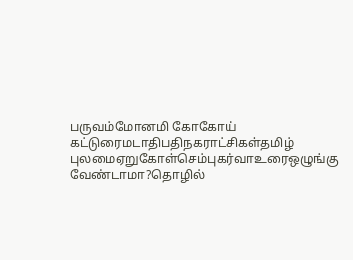பருவம்மோனமி கோகோய் கட்டுரைமடாதிபதிநகராட்சிகள்தமிழ் புலமைஏறுகோள்செம்புகர்வாஉரைஒழுங்கு வேண்டாமா?தொழில்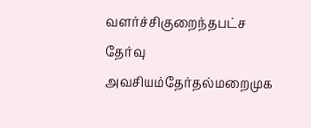வளர்ச்சிகுறைந்தபட்ச தேர்வு அவசியம்தேர்தல்மறைமுக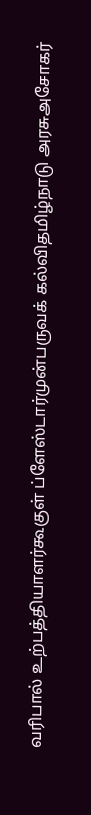வரிபால் உற்பத்தியாளர்கூகுள் ப்ளேஸ்டார்முன்பருவக் கல்விதமிழ்நாடு அரசுஅசோகர்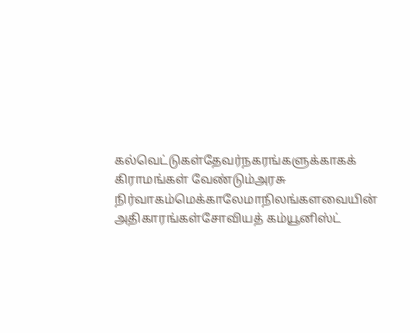கல்வெட்டுகள்தேவர்நகரங்களுக்காகக் கிராமங்கள் வேண்டும்அரசு நிர்வாகம்மெக்காலேமாநிலங்களவையின் அதிகாரங்கள்சோவியத் கம்யூனிஸ்ட்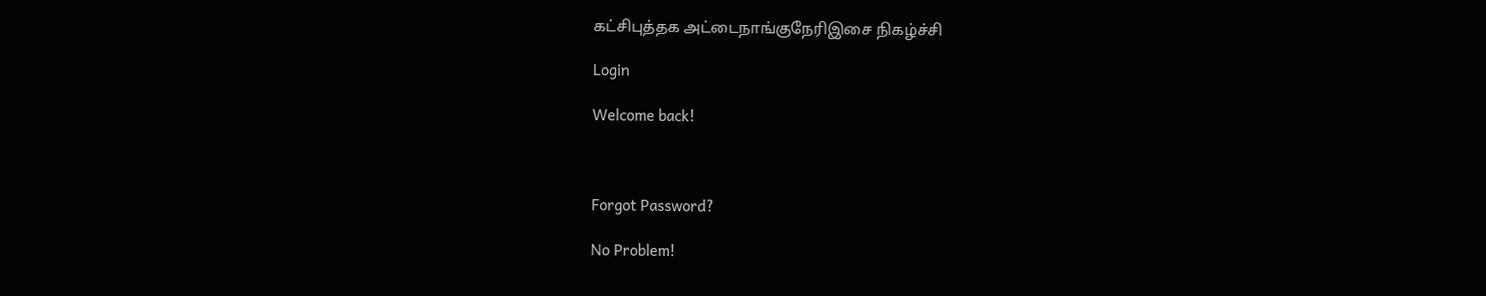கட்சிபுத்தக அட்டைநாங்குநேரிஇசை நிகழ்ச்சி

Login

Welcome back!



Forgot Password?

No Problem!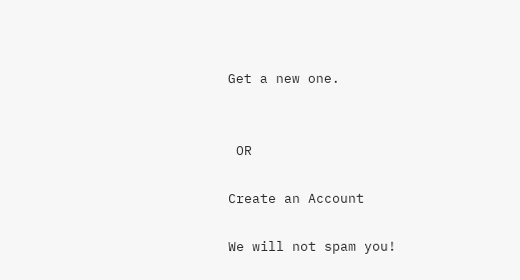Get a new one.


 OR

Create an Account

We will not spam you!